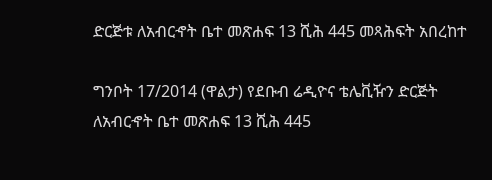ድርጅቱ ለአብርኆት ቤተ መጽሐፍ 13 ሺሕ 445 መጻሕፍት አበረከተ

ግንቦት 17/2014 (ዋልታ) የደቡብ ሬዲዮና ቴሌቪዥን ድርጅት ለአብርኆት ቤተ መጽሐፍ 13 ሺሕ 445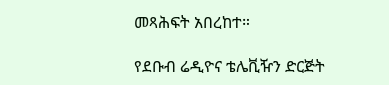መጻሕፍት አበረከተ።

የደቡብ ሬዲዮና ቴሌቪዥን ድርጅት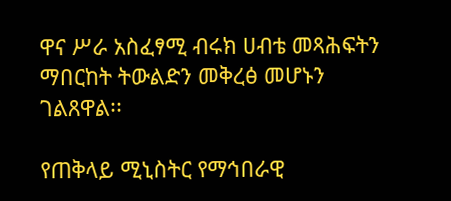ዋና ሥራ አስፈፃሚ ብሩክ ሀብቴ መጻሕፍትን ማበርከት ትውልድን መቅረፅ መሆኑን ገልጸዋል፡፡

የጠቅላይ ሚኒስትር የማኅበራዊ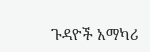ጉዳዮች አማካሪ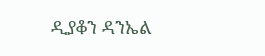ዲያቆን ዳንኤል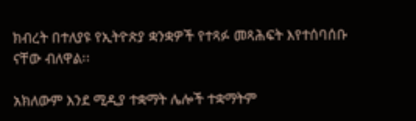ክብረት በተለያዩ የኢትዮጵያ ቋንቋዎች የተጻፉ መጻሕፍት እየተሰባሰቡ ናቸው ብለዋል፡፡

አክለውም እንደ ሚዲያ ተቋማት ሌሎች ተቋማትም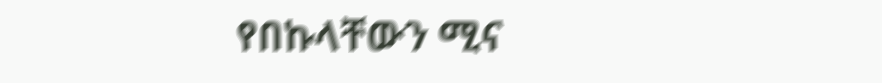የበኩላቸውን ሚና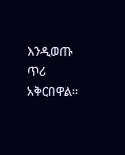እንዲወጡ ጥሪ አቅርበዋል።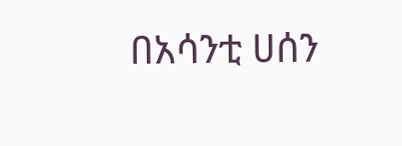በአሳንቲ ሀሰን